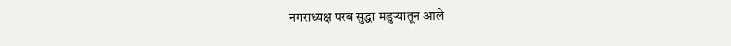नगराध्यक्ष परब सुद्धा मडुऱ्यातून आले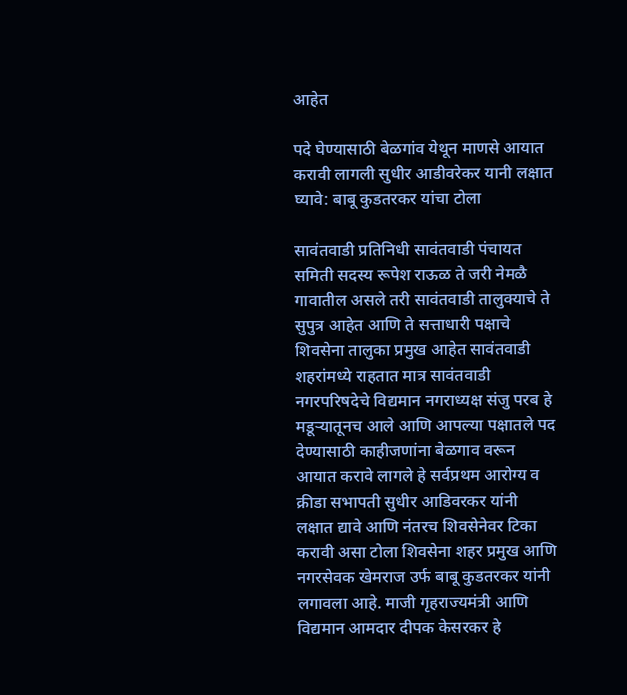आहेत

पदे घेण्यासाठी बेळगांव येथून माणसे आयात करावी लागली सुधीर आडीवरेकर यानी लक्षात घ्यावे: बाबू कुडतरकर यांचा टोला

सावंतवाडी प्रतिनिधी सावंतवाडी पंचायत समिती सदस्य रूपेश राऊळ ते जरी नेमळै गावातील असले तरी सावंतवाडी तालुक्याचे ते सुपुत्र आहेत आणि ते सत्ताधारी पक्षाचे शिवसेना तालुका प्रमुख आहेत सावंतवाडी शहरांमध्ये राहतात मात्र सावंतवाडी नगरपरिषदेचे विद्यमान नगराध्यक्ष संजु परब हे मडूऱ्यातूनच आले आणि आपल्या पक्षातले पद देण्यासाठी काहीजणांना बेळगाव वरून आयात करावे लागले हे सर्वप्रथम आरोग्य व क्रीडा सभापती सुधीर आडिवरकर यांनी लक्षात द्यावे आणि नंतरच शिवसेनेवर टिका करावी असा टोला शिवसेना शहर प्रमुख आणि नगरसेवक खेमराज उर्फ बाबू कुडतरकर यांनी लगावला आहे. माजी गृहराज्यमंत्री आणि विद्यमान आमदार दीपक केसरकर हे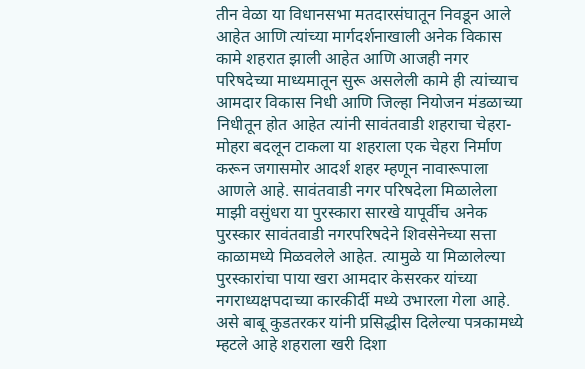तीन वेळा या विधानसभा मतदारसंघातून निवडून आले आहेत आणि त्यांच्या मार्गदर्शनाखाली अनेक विकास कामे शहरात झाली आहेत आणि आजही नगर परिषदेच्या माध्यमातून सुरू असलेली कामे ही त्यांच्याच आमदार विकास निधी आणि जिल्हा नियोजन मंडळाच्या निधीतून होत आहेत त्यांनी सावंतवाडी शहराचा चेहरा-मोहरा बदलून टाकला या शहराला एक चेहरा निर्माण करून जगासमोर आदर्श शहर म्हणून नावारूपाला आणले आहे. सावंतवाडी नगर परिषदेला मिळालेला माझी वसुंधरा या पुरस्कारा सारखे यापूर्वीच अनेक पुरस्कार सावंतवाडी नगरपरिषदेने शिवसेनेच्या सत्ता काळामध्ये मिळवलेले आहेत. त्यामुळे या मिळालेल्या पुरस्कारांचा पाया खरा आमदार केसरकर यांच्या नगराध्यक्षपदाच्या कारकीर्दी मध्ये उभारला गेला आहे. असे बाबू कुडतरकर यांनी प्रसिद्धीस दिलेल्या पत्रकामध्ये म्हटले आहे शहराला खरी दिशा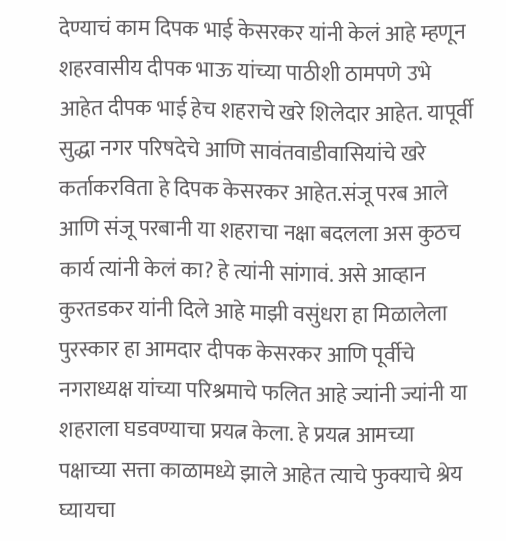देण्याचं काम दिपक भाई केसरकर यांनी केलं आहे म्हणून शहरवासीय दीपक भाऊ यांच्या पाठीशी ठामपणे उभे आहेत दीपक भाई हेच शहराचे खरे शिलेदार आहेत. यापूर्वी सुद्धा नगर परिषदेचे आणि सावंतवाडीवासियांचे खरे कर्ताकरविता हे दिपक केसरकर आहेत.संजू परब आले आणि संजू परबानी या शहराचा नक्षा बदलला अस कुठच कार्य त्यांनी केलं का? हे त्यांनी सांगावं. असे आव्हान कुरतडकर यांनी दिले आहे माझी वसुंधरा हा मिळालेला पुरस्कार हा आमदार दीपक केसरकर आणि पूर्वीचे नगराध्यक्ष यांच्या परिश्रमाचे फलित आहे ज्यांनी ज्यांनी या शहराला घडवण्याचा प्रयत्न केला. हे प्रयत्न आमच्या पक्षाच्या सत्ता काळामध्ये झाले आहेत त्याचे फुक्याचे श्रेय घ्यायचा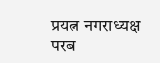प्रयत्न नगराध्यक्ष परब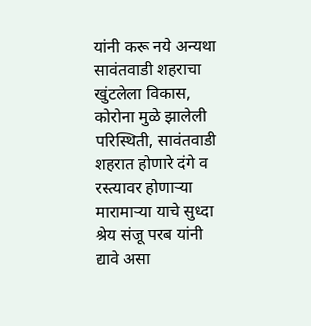यांनी करू नये अन्यथा सावंतवाडी शहराचा खुंटलेला विकास, कोरोना मुळे झालेली परिस्थिती, सावंतवाडी शहरात होणारे दंगे व रस्त्यावर होणाऱ्या मारामाऱ्या याचे सुध्दा श्रेय संजू परब यांनी द्यावे असा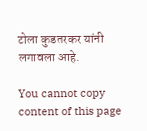टोला कुडतरकर यांनी लगावला आहे.

You cannot copy content of this page